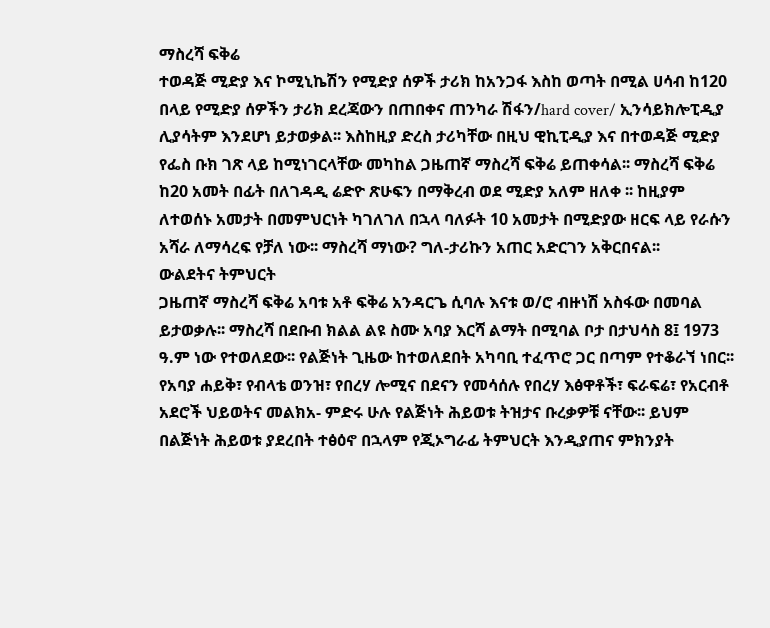ማስረሻ ፍቅሬ
ተወዳጅ ሚድያ እና ኮሚኒኬሽን የሚድያ ሰዎች ታሪክ ከአንጋፋ እስከ ወጣት በሚል ሀሳብ ከ120 በላይ የሚድያ ሰዎችን ታሪክ ደረጃውን በጠበቀና ጠንካራ ሽፋን/hard cover/ ኢንሳይክሎፒዲያ ሊያሳትም እንደሆነ ይታወቃል፡፡ እስከዚያ ድረስ ታሪካቸው በዚህ ዊኪፒዲያ እና በተወዳጅ ሚድያ የፌስ ቡክ ገጽ ላይ ከሚነገርላቸው መካከል ጋዜጠኛ ማስረሻ ፍቅሬ ይጠቀሳል፡፡ ማስረሻ ፍቅሬ ከ20 አመት በፊት በለገዳዲ ሬድዮ ጽሁፍን በማቅረብ ወደ ሚድያ አለም ዘለቀ ፡፡ ከዚያም ለተወሰኑ አመታት በመምህርነት ካገለገለ በኋላ ባለፉት 10 አመታት በሚድያው ዘርፍ ላይ የራሱን አሻራ ለማሳረፍ የቻለ ነው፡፡ ማስረሻ ማነው? ግለ-ታሪኩን አጠር አድርገን አቅርበናል፡፡
ውልደትና ትምህርት
ጋዜጠኛ ማስረሻ ፍቅሬ አባቱ አቶ ፍቅሬ አንዳርጌ ሲባሉ እናቱ ወ/ሮ ብዙነሽ አስፋው በመባል ይታወቃሉ፡፡ ማስረሻ በደቡብ ክልል ልዩ ስሙ አባያ እርሻ ልማት በሚባል ቦታ በታህሳስ 8፤ 1973 ዓ.ም ነው የተወለደው፡፡ የልጅነት ጊዜው ከተወለደበት አካባቢ ተፈጥሮ ጋር በጣም የተቆራኘ ነበር፡፡ የአባያ ሐይቅ፣ የብላቴ ወንዝ፣ የበረሃ ሎሚና በደናን የመሳሰሉ የበረሃ እፅዋቶች፣ ፍራፍሬ፣ የአርብቶ አደሮች ህይወትና መልክአ- ምድሩ ሁሉ የልጅነት ሕይወቱ ትዝታና ቡረቃዎቹ ናቸው፡፡ ይህም በልጅነት ሕይወቱ ያደረበት ተፅዕኖ በኋላም የጂኦግራፊ ትምህርት እንዲያጠና ምክንያት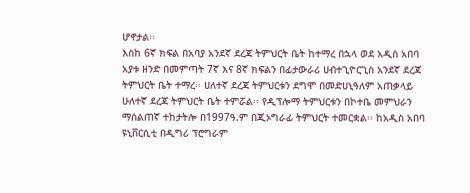ሆኖታል፡፡
እስከ 6ኛ ክፍል በአባያ አንደኛ ደረጃ ትምህርት ቤት ከተማረ በኋላ ወደ አዲስ አበባ አያቱ ዘንድ በመምጣት 7ኛ እና 8ኛ ክፍልን በፊታውራሪ ሀብተጊዮርጊስ አንደኛ ደረጃ ትምህርት ቤት ተማረ፡፡ ሀለተኛ ደረጃ ትምህርቱን ደግሞ በመድሀኒዓለም አጠቃላይ ሁለተኛ ደረጃ ትምህርት ቤት ተምሯል፡፡ የዲፕሎማ ትምህርቱን በኮተቤ መምህራን ማሰልጠኛ ተከታትሎ በ1997ዓ.ም በጂኦግራፊ ትምህርት ተመርቋል፡፡ ከአዲስ አበባ ዩኒቨርሲቲ በዲግሪ ፕሮግራም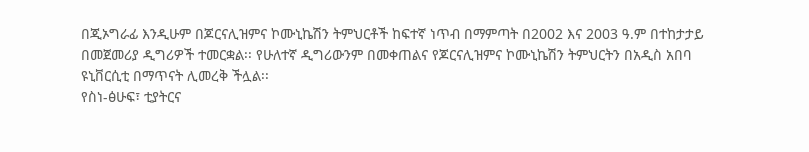በጂኦግራፊ እንዲሁም በጆርናሊዝምና ኮሙኒኬሽን ትምህርቶች ከፍተኛ ነጥብ በማምጣት በ2002 እና 2003 ዓ.ም በተከታታይ በመጀመሪያ ዲግሪዎች ተመርቋል፡፡ የሁለተኛ ዲግሪውንም በመቀጠልና የጆርናሊዝምና ኮሙኒኬሽን ትምህርትን በአዲስ አበባ ዩኒቨርሲቲ በማጥናት ሊመረቅ ችሏል፡፡
የስነ-ፅሁፍ፣ ቲያትርና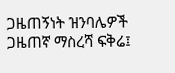ጋዜጠኝነት ዝንባሌዎች
ጋዜጠኛ ማስረሻ ፍቅሬ፤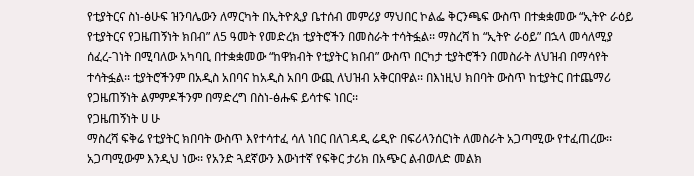የቲያትርና ስነ-ፅሁፍ ዝንባሌውን ለማርካት በኢትዮጲያ ቤተሰብ መምሪያ ማህበር ኮልፌ ቅርንጫፍ ውስጥ በተቋቋመው “ኢትዮ ራዕይ የቲያትርና የጋዜጠኝነት ክበብ” ለ5 ዓመት የመድረክ ቲያትሮችን በመስራት ተሳትፏል፡፡ ማስረሻ ከ “ኢትዮ ራዕይ” በኋላ መሳለሚያ ሰፈረ-ገነት በሚባለው አካባቢ በተቋቋመው “ከዋክብት የቲያትር ክበብ” ውስጥ በርካታ ቲያትሮችን በመስራት ለህዝብ በማሳየት ተሳትፏል፡፡ ቲያትሮችንም በአዲስ አበባና ከአዲስ አበባ ውጪ ለህዝብ አቅርበዋል፡፡ በእነዚህ ክበባት ውስጥ ከቲያትር በተጨማሪ የጋዜጠኝነት ልምምዶችንም በማድረግ በስነ-ፅሑፍ ይሳተፍ ነበር፡፡
የጋዜጠኝነት ሀ ሁ
ማስረሻ ፍቅሬ የቲያትር ክበባት ውስጥ እየተሳተፈ ሳለ ነበር በለገዳዲ ሬዲዮ በፍሪላንሰርነት ለመስራት አጋጣሚው የተፈጠረው፡፡ አጋጣሚውም እንዲህ ነው፡፡ የአንድ ጓደኛውን እውነተኛ የፍቅር ታሪክ በአጭር ልብወለድ መልክ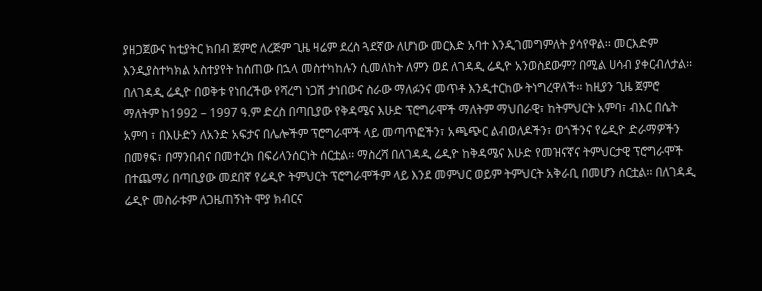ያዘጋጀውና ከቲያትር ክበብ ጀምሮ ለረጅም ጊዜ ዛሬም ደረስ ጓደኛው ለሆነው መርእድ አባተ እንዲገመግምለት ያሳየዋል፡፡ መርእድም እንዲያስተካክል አስተያየት ከሰጠው በኋላ መስተካከሉን ሲመለከት ለምን ወደ ለገዳዲ ሬዲዮ አንወስደውም? በሚል ሀሳብ ያቀርብለታል፡፡በለገዳዲ ሬዲዮ በወቅቱ የነበረችው የሻረግ ነጋሽ ታነበውና ስራው ማለፉንና መጥቶ እንዲተርከው ትነግረዋለች፡፡ ከዚያን ጊዜ ጀምሮ ማለትም ከ1992 – 1997 ዓ.ም ድረስ በጣቢያው የቅዳሜና እሁድ ፕሮግራሞች ማለትም ማህበራዊ፣ ከትምህርት አምባ፣ ብእር በሴት አምባ ፣ በእሁድን ለአንድ አፍታና በሌሎችም ፕሮግራሞች ላይ መጣጥፎችን፣ አጫጭር ልብወለዶችን፣ ወጎችንና የሬዲዮ ድራማዎችን በመፃፍ፣ በማንበብና በመተረክ በፍሪላንሰርነት ሰርቷል፡፡ ማስረሻ በለገዳዲ ሬዲዮ ከቅዳሜና እሁድ የመዝናኛና ትምህርታዊ ፕሮግራሞች በተጨማሪ በጣቢያው መደበኛ የሬዲዮ ትምህርት ፕሮግራሞችም ላይ እንደ መምህር ወይም ትምህርት አቅራቢ በመሆን ሰርቷል፡፡ በለገዳዲ ሬዲዮ መስራቱም ለጋዜጠኝነት ሞያ ክብርና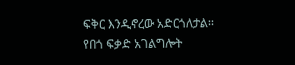ፍቅር እንዲኖረው አድርጎለታል፡፡
የበጎ ፍቃድ አገልግሎት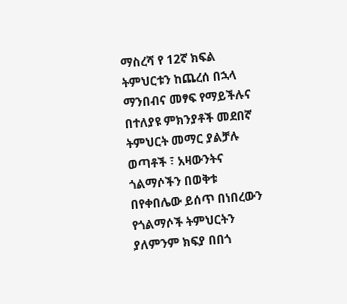ማስረሻ የ 12ኛ ክፍል ትምህርቱን ከጨረሰ በኋላ ማንበብና መፃፍ የማይችሉና በተለያዩ ምክንያቶች መደበኛ ትምህርት መማር ያልቻሉ ወጣቶች ፣ አዛውንትና ጎልማሶችን በወቅቱ በየቀበሌው ይሰጥ በነበረውን የጎልማሶች ትምህርትን ያለምንም ክፍያ በበጎ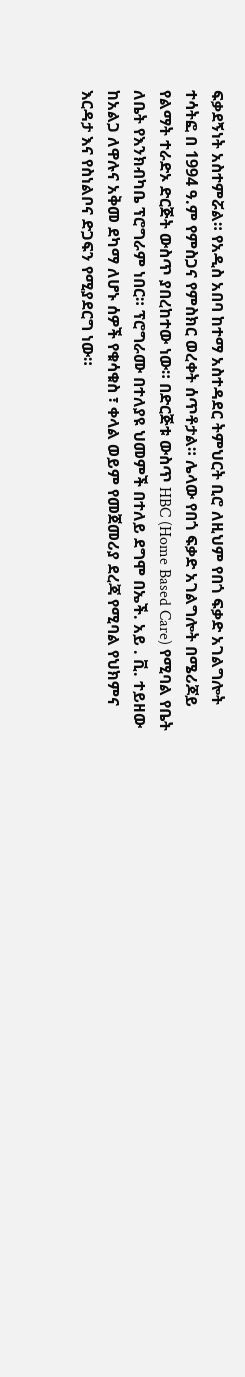ፍቃደኝነት አስተምሯል። የአዲስ አበባ ከተማ አስተዳደር ትምህርት ቢሮ ለዚህም የበጎ ፍቃድ አገልግሎት ተሳትፎ በ 1994 ዓ.ም የምስጋና የምስክር ወረቀት ሰጥቶታል። ሌላው የበጎ ፍቃድ አገልግሎት በሜሪጆይ የልማት ተራድኦ ድርጅት ውስጥ ያበረከተው ነው። በድርጅቱ ውስጥ HBC (Home Based Care) የሚባል የቤት ለቤት የእንክብካቤ ፕሮግራም ነበር። ፕሮግራሙ በተለያዩ ህመምች በተለይ ደግሞ በኤች. አይ . ቪ. ተይዘው ከአልጋ ለዋሉና አቅመ ደካማ ለሆኑ ሰዎች የቁሳቁስ ፣ ቀላል ወይም የመጀመሪያ ደረጃ የሚባል የህክምና እርዳታ እና የስነልቦና ድጋፍን የሚያደርግ ነው።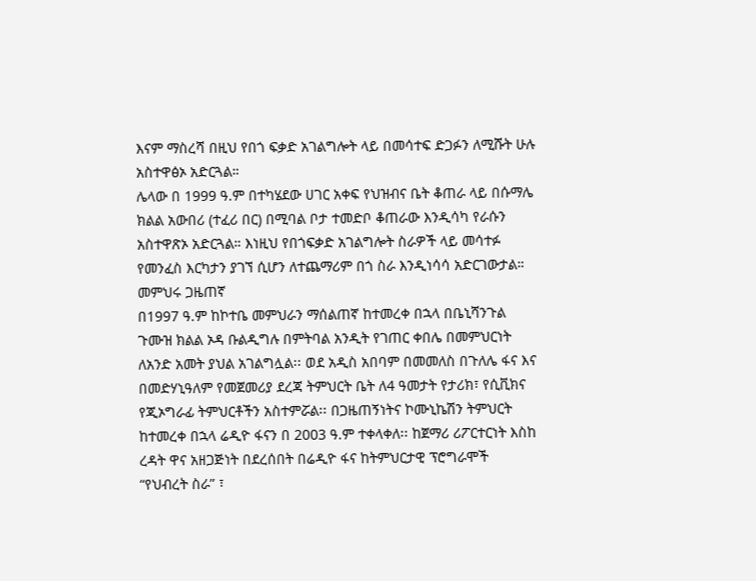እናም ማስረሻ በዚህ የበጎ ፍቃድ አገልግሎት ላይ በመሳተፍ ድጋፉን ለሚሹት ሁሉ አስተዋፅኦ አድርጓል።
ሌላው በ 1999 ዓ.ም በተካሄደው ሀገር አቀፍ የህዝብና ቤት ቆጠራ ላይ በሱማሌ ክልል አውበሪ (ተፈሪ በር) በሚባል ቦታ ተመድቦ ቆጠራው እንዲሳካ የራሱን አስተዋጽኦ አድርጓል። እነዚህ የበጎፍቃድ አገልግሎት ስራዎች ላይ መሳተፉ የመንፈስ እርካታን ያገኘ ሲሆን ለተጨማሪም በጎ ስራ እንዲነሳሳ አድርገውታል።
መምህሩ ጋዜጠኛ
በ1997 ዓ.ም ከኮተቤ መምህራን ማሰልጠኛ ከተመረቀ በኋላ በቤኒሻንጉል ጉሙዝ ክልል ኦዳ ቡልዲግሉ በምትባል አንዲት የገጠር ቀበሌ በመምህርነት ለአንድ አመት ያህል አገልግሏል፡፡ ወደ አዲስ አበባም በመመለስ በጉለሌ ፋና እና በመድሃኒዓለም የመጀመሪያ ደረጃ ትምህርት ቤት ለ4 ዓመታት የታሪክ፣ የሲቪክና የጂኦግራፊ ትምህርቶችን አስተምሯል፡፡ በጋዜጠኝነትና ኮሙኒኬሽን ትምህርት ከተመረቀ በኋላ ሬዲዮ ፋናን በ 2003 ዓ.ም ተቀላቀለ፡፡ ከጀማሪ ሪፖርተርነት እስከ ረዳት ዋና አዘጋጅነት በደረሰበት በሬዲዮ ፋና ከትምህርታዊ ፕሮግራሞች “የህብረት ስራ” ፣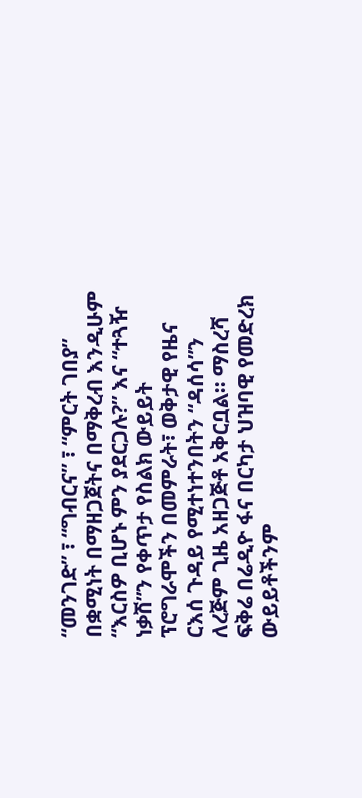“መንገድ” ፣ “ግብርና” ፣ “ምርት ገበያ” በቋሚነት በማዘጋጀትና በማቅረብ እንዲሁም “እርስዎ ቢሆኑ ምን ያደርጋሉ?” እና “ተጓዥ ነቃሽ”ን የቀጥታ የስልክ ውይይት ፕሮግራሞችን በመምራት፣ ወቅታዊ የዜና ርእሰ ጉዳይ የሚተነተንበትን “ዳሰሳ”ን ለረጅም ጊዜ አዘጋጅቶ አቅርቧል፡፡ ማስረሻ ፍቅሬ በሬዲዮ ፋና በርካታ ህዝባዊ የመድረክ ውይይቶችንም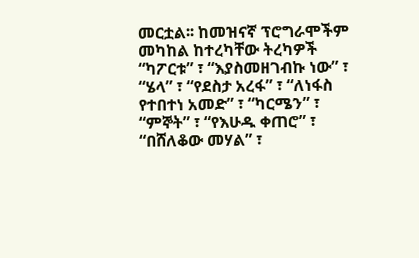መርቷል፡፡ ከመዝናኛ ፕሮግራሞችም መካከል ከተረካቸው ትረካዎች “ካፖርቱ” ፣ “እያስመዘገብኩ ነው” ፣ “ሄላ” ፣ “የደስታ አረፋ” ፣ “ለነፋስ የተበተነ አመድ” ፣ “ካርሜን” ፣ “ምኞት” ፣ “የእሁዱ ቀጠሮ” ፣ “በሸለቆው መሃል” ፣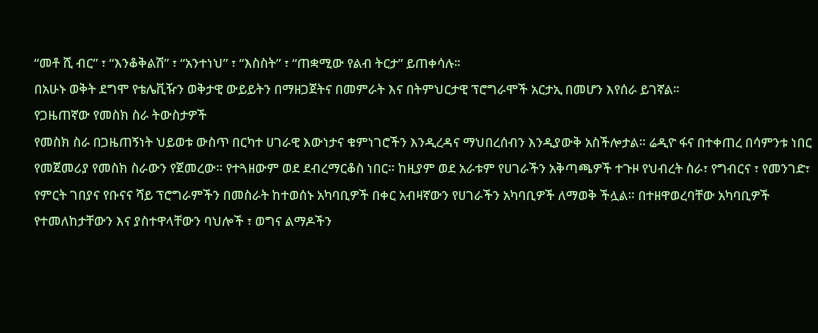“መቶ ሺ ብር” ፣ “እንቆቅልሽ” ፣ “አንተነህ” ፣ “እስስት” ፣ “ጠቋሚው የልብ ትርታ” ይጠቀሳሉ፡፡
በአሁኑ ወቅት ደግሞ የቴሌቪዥን ወቅታዊ ውይይትን በማዘጋጀትና በመምራት እና በትምህርታዊ ፕሮግራሞች አርታኢ በመሆን እየሰራ ይገኛል፡፡
የጋዜጠኛው የመስክ ስራ ትውስታዎች
የመስክ ስራ በጋዜጠኝነት ህይወቱ ውስጥ በርካተ ሀገራዊ እውነታና ቁምነገሮችን እንዲረዳና ማህበረሰብን እንዲያውቅ አስችሎታል። ሬዲዮ ፋና በተቀጠረ በሳምንቱ ነበር የመጀመሪያ የመስክ ስራውን የጀመረው። የተጓዘውም ወደ ደብረማርቆስ ነበር። ከዚያም ወደ አራቱም የሀገራችን አቅጣጫዎች ተጉዞ የህብረት ስራ፣ የግብርና ፣ የመንገድ፣ የምርት ገበያና የቡናና ሻይ ፕሮግራምችን በመስራት ከተወሰኑ አካባቢዎች በቀር አብዛኛውን የሀገራችን አካባቢዎች ለማወቅ ችሏል። በተዘዋወረባቸው አካባቢዎች የተመለከታቸውን እና ያስተዋላቸውን ባህሎች ፣ ወግና ልማዶችን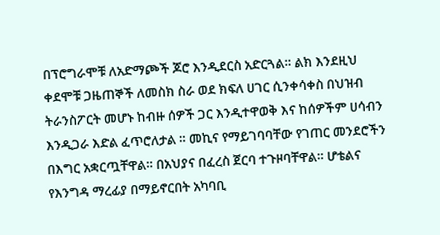በፕሮግራሞቹ ለአድማጮች ጆሮ እንዲደርስ አድርጓል። ልክ እንደዚህ ቀደሞቹ ጋዜጠኞች ለመስክ ስራ ወደ ክፍለ ሀገር ሲንቀሳቀስ በህዝብ ትራንስፖርት መሆኑ ከብዙ ሰዎች ጋር እንዲተዋወቅ እና ከሰዎችም ሀሳብን እንዲጋራ እድል ፈጥሮለታል ። መኪና የማይገባባቸው የገጠር መንደሮችን በእግር አቋርጧቸዋል። በአህያና በፈረስ ጀርባ ተጉዞባቸዋል። ሆቴልና የእንግዳ ማረፊያ በማይኖርበት አካባቢ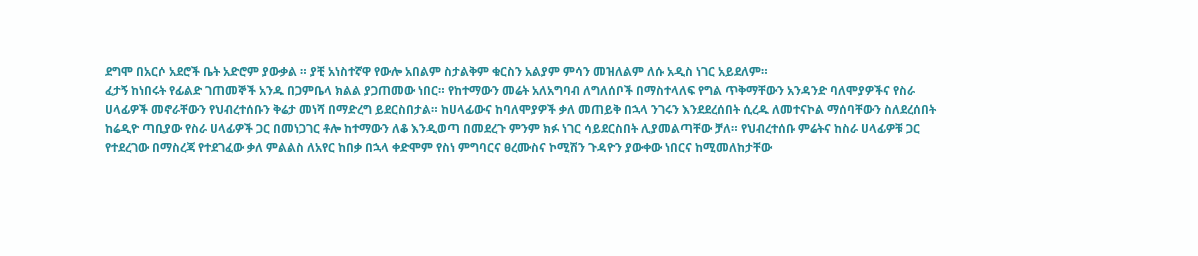ደግሞ በአርሶ አደሮች ቤት አድሮም ያውቃል ። ያቺ አነስተኛዋ የውሎ አበልም ስታልቅም ቁርስን አልያም ምሳን መዝለልም ለሱ አዲስ ነገር አይደለም።
ፈታኝ ከነበሩት የፊልድ ገጠመኞች አንዱ በጋምቤላ ክልል ያጋጠመው ነበር። የከተማውን መሬት አለአግባብ ለግለሰቦች በማስተላለፍ የግል ጥቅማቸውን አንዳንድ ባለሞያዎችና የስራ ሀላፊዎች መኖራቸውን የህብረተሰቡን ቅሬታ መነሻ በማድረግ ይደርስበታል። ከሀላፊውና ከባለሞያዎች ቃለ መጠይቅ በኋላ ንገሩን እንደደረሰበት ሲረዱ ለመተናኮል ማሰባቸውን ስለደረሰበት ከሬዲዮ ጣቢያው የስራ ሀላፊዎች ጋር በመነጋገር ቶሎ ከተማውን ለቆ እንዲወጣ በመደረጉ ምንም ክፉ ነገር ሳይደርስበት ሊያመልጣቸው ቻለ። የህብረተሰቡ ምሬትና ከስራ ሀላፊዎቹ ጋር የተደረገው በማስረጃ የተደገፈው ቃለ ምልልስ ለአየር ከበቃ በኋላ ቀድሞም የስነ ምግባርና ፀረሙስና ኮሚሽን ጉዳዮን ያውቀው ነበርና ከሚመለከታቸው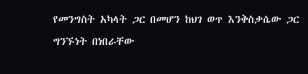የመንግስት አካላት ጋር በመሆን ከህገ ወጥ እንቅስቃሴው ጋር ግንኙነት በነበራቸው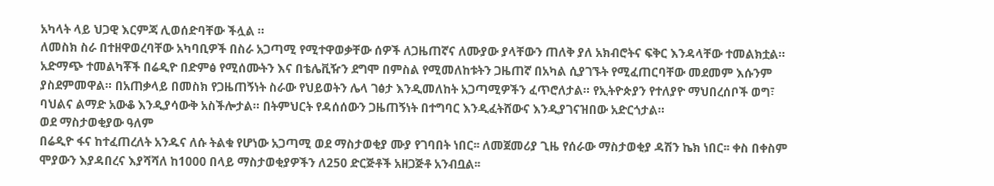አካላት ላይ ህጋዊ እርምጃ ሊወሰድባቸው ችሏል ።
ለመስክ ስራ በተዘዋወረባቸው አካባቢዎች በስራ አጋጣሚ የሚተዋወቃቸው ሰዎች ለጋዜጠኛና ለሙያው ያላቸውን ጠለቅ ያለ አክብሮትና ፍቅር እንዳላቸው ተመልክቷል። አድማጭ ተመልካቾች በሬዲዮ በድምፅ የሚሰሙትን እና በቴሌቪዥን ደግሞ በምስል የሚመለከቱትን ጋዜጠኛ በአካል ሲያገኙት የሚፈጠርባቸው መደመም እሱንም ያስደምመዋል። በአጠቃላይ በመስክ የጋዜጠኝነት ስራው የህይወትን ሌላ ገፅታ እንዲመለከት አጋጣሚዎችን ፈጥሮለታል። የኢትዮጵያን የተለያዮ ማህበረሰቦች ወግ፣ ባህልና ልማድ አውቆ እንዲያሳውቅ አስችሎታል። በትምህርት የዳሰሰውን ጋዜጠኝነት በተግባር እንዲፈትሸውና እንዲያገናዝበው አድርጎታል።
ወደ ማስታወቂያው ዓለም
በሬዲዮ ፋና ከተፈጠረለት አንዱና ለሱ ትልቁ የሆነው አጋጣሚ ወደ ማስታወቂያ ሙያ የገባበት ነበር፡፡ ለመጀመሪያ ጊዜ የሰራው ማስታወቂያ ዳሽን ኬክ ነበር፡፡ ቀስ በቀስም ሞያውን እያዳበረና እያሻሻለ ከ1000 በላይ ማስታወቂያዎችን ለ250 ድርጅቶች አዘጋጅቶ አንብቧል፡፡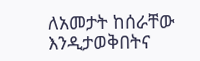ለአመታት ከሰራቸው እንዲታወቅበትና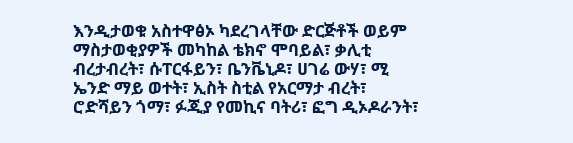እንዲታወቁ አስተዋፅኦ ካደረገላቸው ድርጅቶች ወይም ማስታወቂያዎች መካከል ቴክኖ ሞባይል፣ ቃሊቲ ብረታብረት፣ ሱፐርፋይን፣ ቤንቬኒዶ፣ ሀገሬ ውሃ፣ ሚ ኤንድ ማይ ወተት፣ ኢስት ስቲል የአርማታ ብረት፣ ሮድሻይን ጎማ፣ ፉጂያ የመኪና ባትሪ፣ ፎግ ዲኦዶራንት፣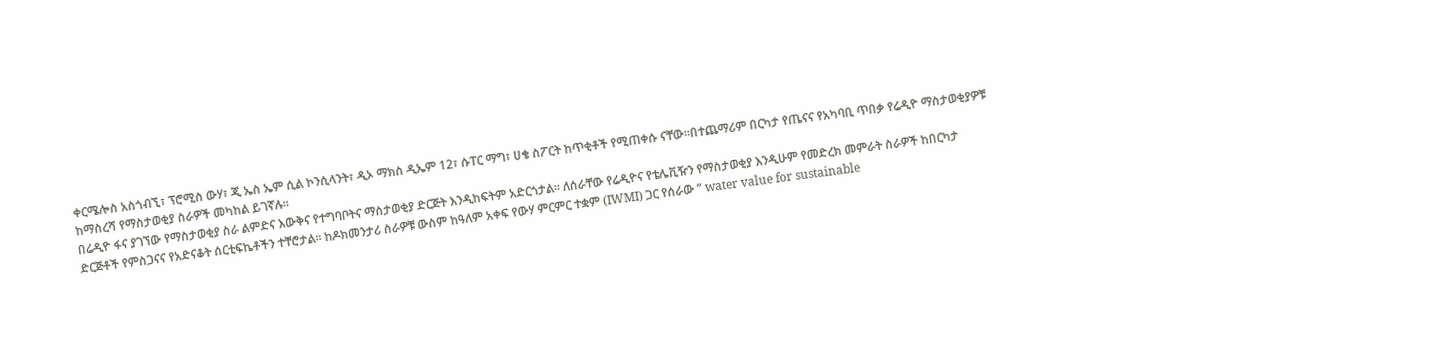ቀርሜሎስ አስጎብኚ፣ ፕሮሚስ ውሃ፣ ጂ ኤስ ኤም ሲል ኮንሲላንት፣ ዲኦ ማክስ ዲኤም 12፣ ሱፐር ማግ፣ ሀቄ ስፖርት ከጥቂቶች የሚጠቀሱ ናቸው፡፡በተጨማሪም በርካታ የጤናና የአካባቢ ጥበቃ የሬዲዮ ማስታወቂያዎቹ ከማስረሻ የማስታወቂያ ስራዎች መካከል ይገኛሉ፡፡
በሬዲዮ ፋና ያገኘው የማስታወቂያ ስራ ልምድና እውቅና የተግባቦትና ማስታወቂያ ድርጅት እንዲከፍትም አድርጎታል፡፡ ለሰራቸው የሬዲዮና የቴሌቪዥን የማስታወቂያ እንዲሁም የመድረክ መምራት ስራዎች ከበርካታ ድርጅቶች የምስጋናና የአድናቆት ሰርቲፍኬቶችን ተቸሮታል፡፡ ከዶክመንታሪ ስራዎቹ ውስም ከዓለም አቀፍ የውሃ ምርምር ተቋም (IWMI) ጋር የሰራው ” water value for sustainable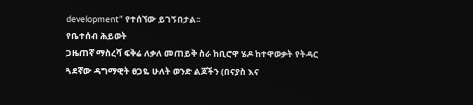development” የተሰኘው ይገኝበታል፡፡
የቤተሰብ ሕይወት
ጋዜጠኛ ማስረሻ ፍቅሬ ለቃለ መጠይቅ ስራ ከቢሮዋ ሄዶ ከተዋወቃት የትዳር ጓደኛው ዳግማዊት ፀጋዬ ሁለት ወንድ ልጆችን (በናያስ እና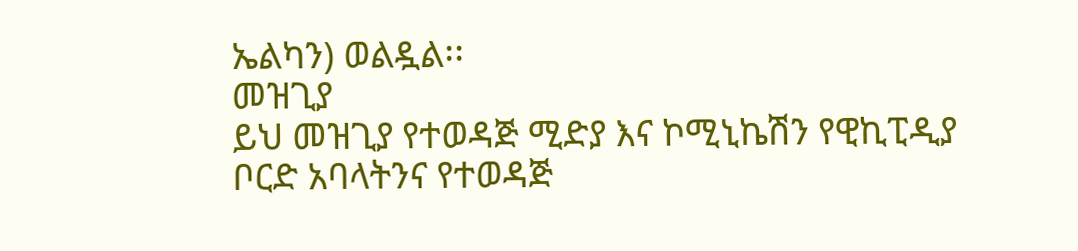ኤልካን) ወልዷል፡፡
መዝጊያ
ይህ መዝጊያ የተወዳጅ ሚድያ እና ኮሚኒኬሽን የዊኪፒዲያ ቦርድ አባላትንና የተወዳጅ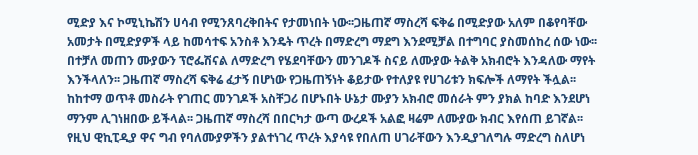ሚድያ እና ኮሚኒኬሽን ሀሳብ የሚንጸባረቅበትና የታመነበት ነው፡፡ጋዜጠኛ ማስረሻ ፍቅሬ በሚድያው አለም በቆየባቸው አመታት በሚድያዎች ላይ ከመሳተፍ አንስቶ እንዴት ጥረት በማድረግ ማደግ እንደሚቻል በተግባር ያስመሰከረ ሰው ነው፡፡ በተቻለ መጠን ሙያውን ፕሮፌሽናል ለማድረግ የሄደባቸውን መንገዶች ስናይ ለሙያው ትልቅ አክብሮት እንዳለው ማየት እንችላለን፡፡ ጋዜጠኛ ማስረሻ ፍቅሬ ፈታኝ በሆነው የጋዜጠኝነት ቆይታው የተለያዩ የሀገሪቱን ክፍሎች ለማየት ችሏል፡፡ ከከተማ ወጥቶ መስራት የገጠር መንገዶች አስቸጋሪ በሆኑበት ሁኔታ ሙያን አክብሮ መሰራት ምን ያክል ከባድ እንደሆነ ማንም ሊገነዘበው ይችላል፡፡ ጋዜጠኛ ማስረሻ በበርካታ ውጣ ውረዶች አልፎ ዛሬም ለሙያው ክብር እየሰጠ ይገኛል፡፡
የዚህ ዊኪፒዲያ ዋና ግብ የባለሙያዎችን ያልተነገረ ጥረት እያሳዩ የበለጠ ሀገራቸውን እንዲያገለግሉ ማድረግ ስለሆነ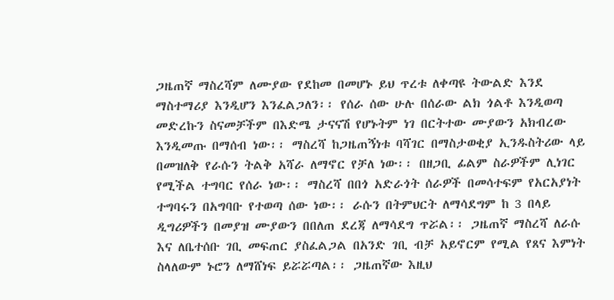ጋዜጠኛ ማስረሻም ለሙያው የደከመ በመሆኑ ይህ ጥረቱ ለቀጣዩ ትውልድ እንደ ማስተማሪያ እንዲሆን እንፈልጋለን፡፡ የሰራ ሰው ሁሉ በሰራው ልክ ጎልቶ እንዲወጣ መድረኩን ስናመቻችም በእድሜ ታናናሽ የሆኑትም ነገ በርትተው ሙያውን አክብረው እንዲመጡ በማሰብ ነው፡፡ ማስረሻ ከጋዜጠኝነቱ ባሻገር በማስታወቂያ ኢንዱስትሪው ላይ በመዝለቅ የራሱን ትልቅ አሻራ ለማኖር የቻለ ነው፡፡ በዘጋቢ ፊልም ስራዎችም ሊነገር የሚችል ተግባር የሰራ ነው፡፡ ማስረሻ በበጎ አድራጎት ሰራዎች በመሳተፍም የአርአያነት ተግባሩን በአግባቡ የተወጣ ሰው ነው፡፡ ራሱን በትምህርት ለማሳደግም ከ 3 በላይ ዲግሪዎችን በመያዝ ሙያውን በበለጠ ደረጃ ለማሳደግ ጥሯል፡፡ ጋዜጠኛ ማስረሻ ለራሱ እና ለቤተሰቡ ገቢ መፍጠር ያስፈልጋል በአንድ ገቢ ብቻ አይኖርም የሚል የጸና እምነት ስላለውም ኑሮን ለማሸነፍ ይሯሯጣል፡፡ ጋዜጠኛው እዚህ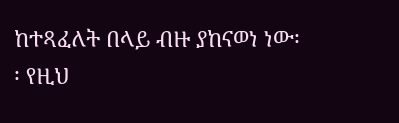ከተጻፈለት በላይ ብዙ ያከናወነ ነው፡፡ የዚህ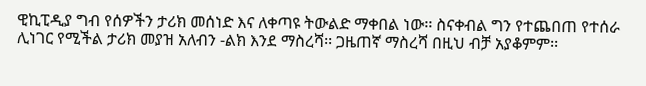ዊኪፒዲያ ግብ የሰዎችን ታሪክ መሰነድ እና ለቀጣዩ ትውልድ ማቀበል ነው፡፡ ስናቀብል ግን የተጨበጠ የተሰራ ሊነገር የሚችል ታሪክ መያዝ አለብን -ልክ እንደ ማስረሻ፡፡ ጋዜጠኛ ማስረሻ በዚህ ብቻ አያቆምም፡፡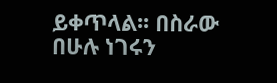ይቀጥላል፡፡ በስራው በሁሉ ነገሩን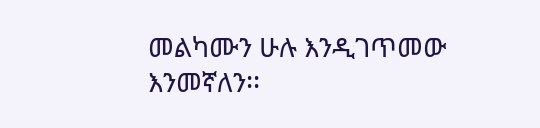መልካሙን ሁሉ እንዲገጥመው እንመኛለን፡፡